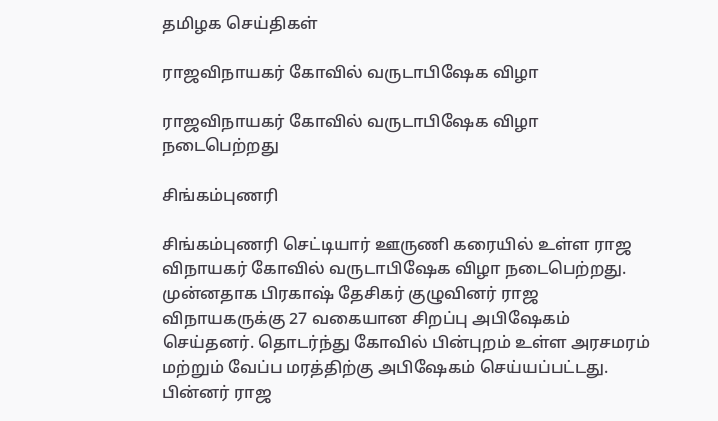தமிழக செய்திகள்

ராஜவிநாயகர் கோவில் வருடாபிஷேக விழா

ராஜவிநாயகர் கோவில் வருடாபிஷேக விழா நடைபெற்றது

சிங்கம்புணரி

சிங்கம்புணரி செட்டியார் ஊருணி கரையில் உள்ள ராஜ விநாயகர் கோவில் வருடாபிஷேக விழா நடைபெற்றது. முன்னதாக பிரகாஷ் தேசிகர் குழுவினர் ராஜ விநாயகருக்கு 27 வகையான சிறப்பு அபிஷேகம் செய்தனர். தொடர்ந்து கோவில் பின்புறம் உள்ள அரசமரம் மற்றும் வேப்ப மரத்திற்கு அபிஷேகம் செய்யப்பட்டது. பின்னர் ராஜ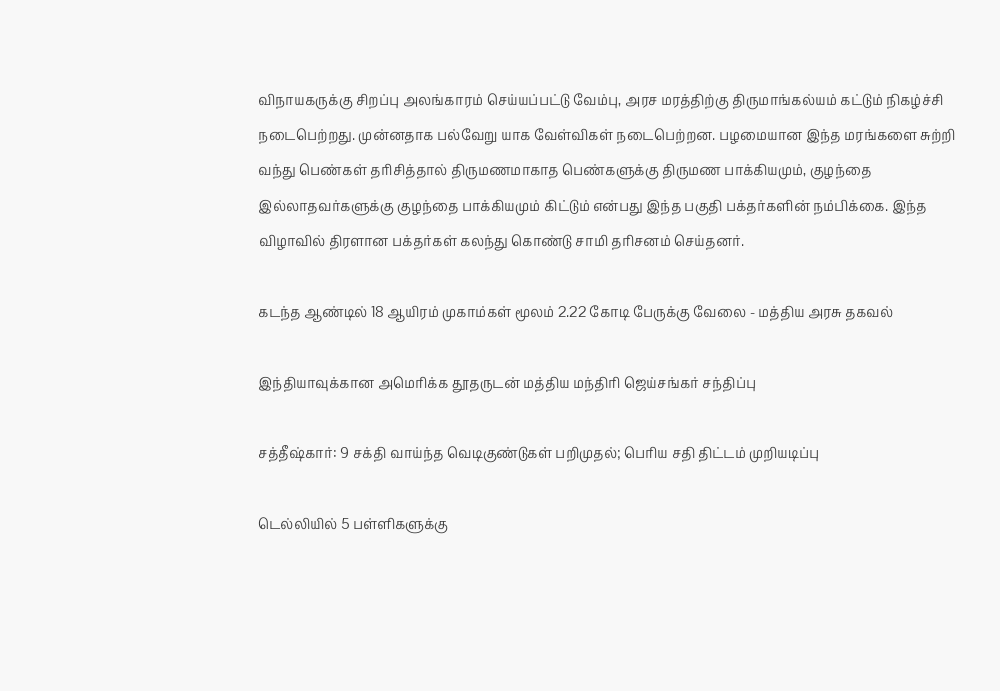விநாயகருக்கு சிறப்பு அலங்காரம் செய்யப்பட்டு வேம்பு, அரச மரத்திற்கு திருமாங்கல்யம் கட்டும் நிகழ்ச்சி நடைபெற்றது. முன்னதாக பல்வேறு யாக வேள்விகள் நடைபெற்றன. பழமையான இந்த மரங்களை சுற்றி வந்து பெண்கள் தரிசித்தால் திருமணமாகாத பெண்களுக்கு திருமண பாக்கியமும், குழந்தை இல்லாதவர்களுக்கு குழந்தை பாக்கியமும் கிட்டும் என்பது இந்த பகுதி பக்தர்களின் நம்பிக்கை. இந்த விழாவில் திரளான பக்தர்கள் கலந்து கொண்டு சாமி தரிசனம் செய்தனர்.

கடந்த ஆண்டில் 18 ஆயிரம் முகாம்கள் மூலம் 2.22 கோடி பேருக்கு வேலை - மத்திய அரசு தகவல்

இந்தியாவுக்கான அமெரிக்க தூதருடன் மத்திய மந்திரி ஜெய்சங்கர் சந்திப்பு

சத்தீஷ்கார்: 9 சக்தி வாய்ந்த வெடிகுண்டுகள் பறிமுதல்; பெரிய சதி திட்டம் முறியடிப்பு

டெல்லியில் 5 பள்ளிகளுக்கு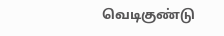வெடிகுண்டு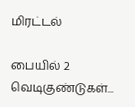மிரட்டல்

பையில் 2 வெடிகுண்டுகள்...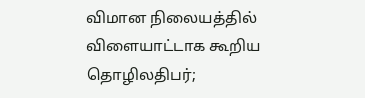விமான நிலையத்தில் விளையாட்டாக கூறிய தொழிலதிபர்;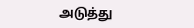அடுத்து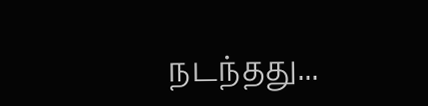நடந்தது...